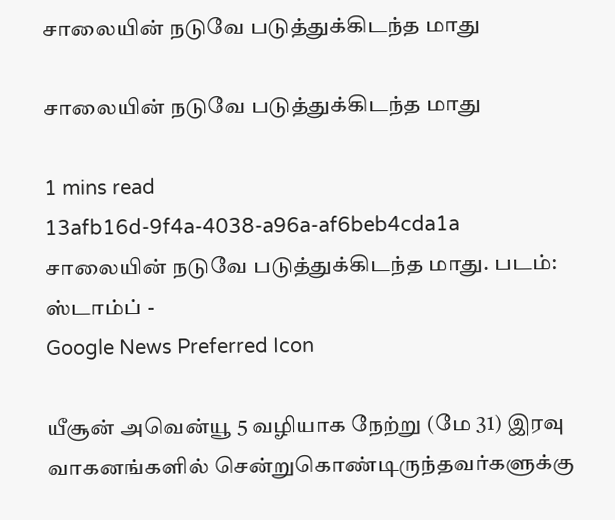சாலையின் நடுவே படுத்துக்கிடந்த மாது

சாலையின் நடுவே படுத்துக்கிடந்த மாது

1 mins read
13afb16d-9f4a-4038-a96a-af6beb4cda1a
சாலையின் நடுவே படுத்துக்கிடந்த மாது. படம்: ஸ்டாம்ப் -
Google News Preferred Icon

யீசூன் அவென்யூ 5 வழியாக நேற்று (மே 31) இரவு வாகனங்களில் சென்றுகொண்டிருந்தவர்களுக்கு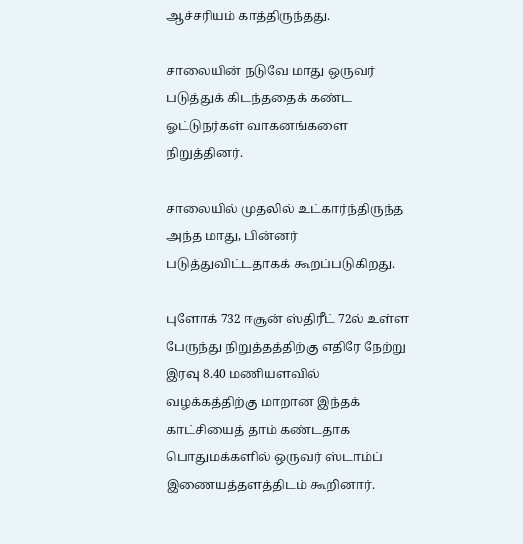ஆச்சரியம் காத்திருந்தது.

சாலையின் நடுவே மாது ஒருவர் படுத்துக் கிடந்ததைக் கண்ட ஓட்டுநர்கள் வாகனங்களை நிறுத்தினர்.

சாலையில் முதலில் உட்கார்ந்திருந்த அந்த மாது, பின்னர் படுத்துவிட்டதாகக் கூறப்படுகிறது.

புளோக் 732 ஈசூன் ஸ்திரீட் 72ல் உள்ள பேருந்து நிறுத்தத்திற்கு எதிரே நேற்று இரவு 8.40 மணியளவில் வழக்கத்திற்கு மாறான இந்தக் காட்சியைத் தாம் கண்டதாக பொதுமக்களில் ஒருவர் ஸ்டாம்ப் இணையத்தளத்திடம் கூறினார்.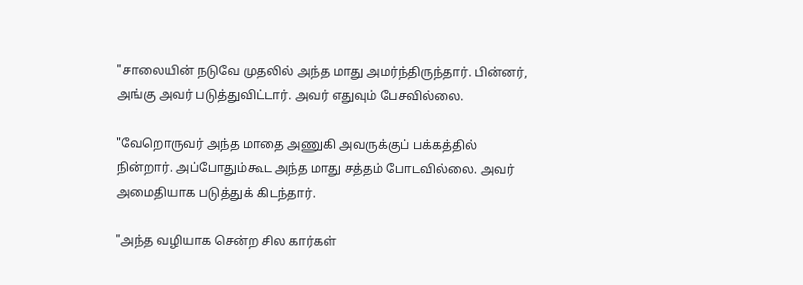"சாலையின் நடுவே முதலில் அந்த மாது அமர்ந்திருந்தார். பின்னர், அங்கு அவர் படுத்துவிட்டார். அவர் எதுவும் பேசவில்லை.

"வேறொருவர் அந்த மாதை அணுகி அவருக்குப் பக்கத்தில் நின்றார். அப்போதும்கூட அந்த மாது சத்தம் போடவில்லை. அவர் அமைதியாக படுத்துக் கிடந்தார்.

"அந்த வழியாக சென்ற சில கார்கள்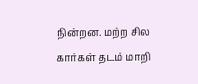நின்றன. மற்ற சில கார்கள் தடம் மாறி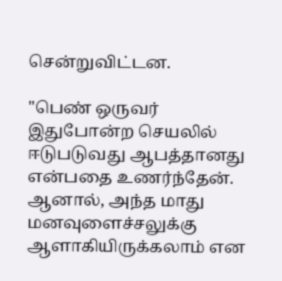சென்றுவிட்டன.

"பெண் ஒருவர் இதுபோன்ற செயலில் ஈடுபடுவது ஆபத்தானது என்பதை உணர்ந்தேன். ஆனால், அந்த மாது மனவுளைச்சலுக்கு ஆளாகியிருக்கலாம் என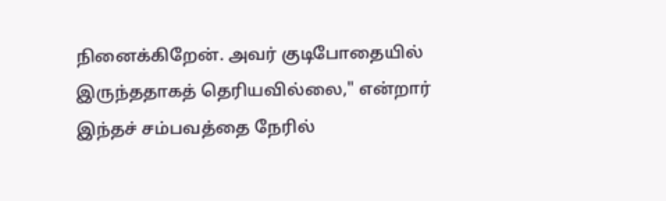நினைக்கிறேன். அவர் குடிபோதையில் இருந்ததாகத் தெரியவில்லை," என்றார் இந்தச் சம்பவத்தை நேரில்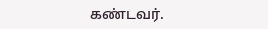கண்டவர்.